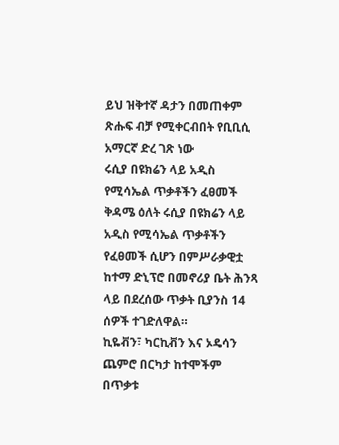ይህ ዝቅተኛ ዳታን በመጠቀም ጽሑፍ ብቻ የሚቀርብበት የቢቢሲ አማርኛ ድረ ገጽ ነው
ሩሲያ በዩክሬን ላይ አዲስ የሚሳኤል ጥቃቶችን ፈፀመች
ቅዳሜ ዕለት ሩሲያ በዩክሬን ላይ አዲስ የሚሳኤል ጥቃቶችን የፈፀመች ሲሆን በምሥራቃዊቷ ከተማ ድኒፕሮ በመኖሪያ ቤት ሕንጻ ላይ በደረሰው ጥቃት ቢያንስ 14 ሰዎች ተገድለዋል።
ኪዬቭን፣ ካርኪቭን እና ኦዴሳን ጨምሮ በርካታ ከተሞችም በጥቃቱ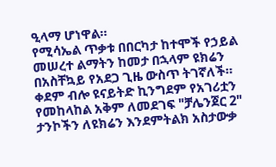ዒላማ ሆነዋል።
የሚሳኤል ጥቃቱ በበርካታ ከተሞች የኃይል መሠረተ ልማትን ከመታ በኋላም ዩክሬን በአስቸኳይ የአደጋ ጊዜ ውስጥ ትገኛለች።
ቀደም ብሎ ዩናይትድ ኪንግደም የአገሪቷን የመከላከል አቅም ለመደገፍ "ቻሌንጀር 2" ታንኮችን ለዩክሬን እንደምትልክ አስታውቃ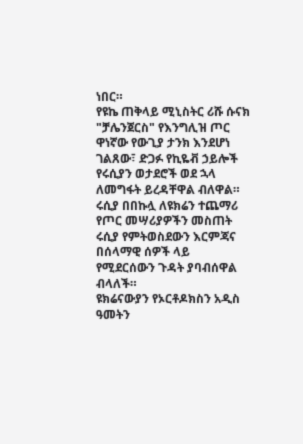ነበር።
የዩኬ ጠቅላይ ሚኒስትር ሪሹ ሱናክ "ቻሌንጀርስ" የእንግሊዝ ጦር ዋነኛው የውጊያ ታንክ እንደሆነ ገልጸው፣ ድጋፉ የኪዬቭ ኃይሎች የሩሲያን ወታደሮች ወደ ኋላ ለመግፋት ይረዳቸዋል ብለዋል።
ሩሲያ በበኩሏ ለዩክሬን ተጨማሪ የጦር መሣሪያዎችን መስጠት ሩሲያ የምትወስደውን እርምጃና በሰላማዊ ሰዎች ላይ የሚደርሰውን ጉዳት ያባብሰዋል ብላለች።
ዩክሬናውያን የኦርቶዶክስን አዲስ ዓመትን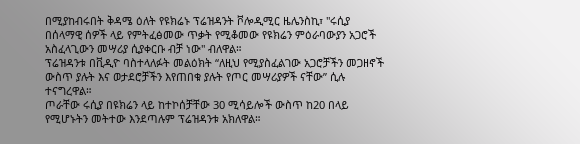በሚያከብሩበት ቅዳሜ ዕለት የዩክሬኑ ፕሬዝዳንት ቮሎዲሚር ዜሌንስኪ፣ "ሩሲያ በሰላማዊ ሰዎች ላይ የምትፈፅመው ጥቃት የሚቆመው የዩክሬን ምዕራባውያን አጋሮች አስፈላጊውን መሣሪያ ሲያቀርቡ ብቻ ነው" ብለዋል።
ፕሬዝዳንቱ በቪዲዮ ባስተላለፉት መልዕክት “ለዚህ የሚያስፈልገው አጋሮቻችን መጋዘኖች ውስጥ ያሉት እና ወታደሮቻችን እየጠበቁ ያሉት የጦር መሣሪያዎች ናቸው” ሲሉ ተናግረዋል።
ጦራቸው ሩሲያ በዩክሬን ላይ ከተኮሰቻቸው 30 ሚሳይሎች ውስጥ ከ20 በላይ የሚሆኑትን መትተው እንደጣሉም ፕሬዝዳንቱ አክለዋል።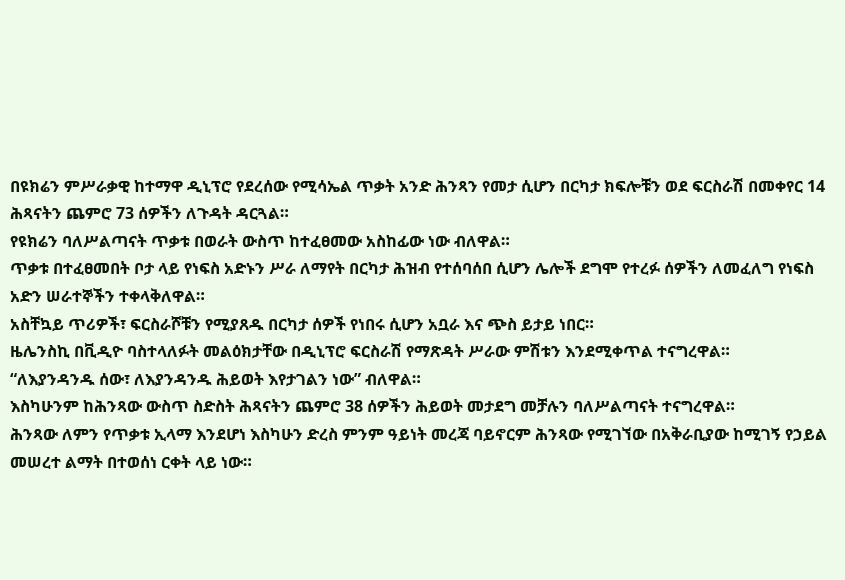በዩክሬን ምሥራቃዊ ከተማዋ ዲኒፕሮ የደረሰው የሚሳኤል ጥቃት አንድ ሕንጻን የመታ ሲሆን በርካታ ክፍሎቹን ወደ ፍርስራሽ በመቀየር 14 ሕጻናትን ጨምሮ 73 ሰዎችን ለጉዳት ዳርጓል።
የዩክሬን ባለሥልጣናት ጥቃቱ በወራት ውስጥ ከተፈፀመው አስከፊው ነው ብለዋል።
ጥቃቱ በተፈፀመበት ቦታ ላይ የነፍስ አድኑን ሥራ ለማየት በርካታ ሕዝብ የተሰባሰበ ሲሆን ሌሎች ደግሞ የተረፉ ሰዎችን ለመፈለግ የነፍስ አድን ሠራተኞችን ተቀላቅለዋል።
አስቸኳይ ጥሪዎች፣ ፍርስራሾቹን የሚያጸዱ በርካታ ሰዎች የነበሩ ሲሆን አቧራ እና ጭስ ይታይ ነበር።
ዜሌንስኪ በቪዲዮ ባስተላለፉት መልዕክታቸው በዲኒፕሮ ፍርስራሽ የማጽዳት ሥራው ምሽቱን እንደሚቀጥል ተናግረዋል።
“ለእያንዳንዱ ሰው፣ ለእያንዳንዱ ሕይወት እየታገልን ነው” ብለዋል።
እስካሁንም ከሕንጻው ውስጥ ስድስት ሕጻናትን ጨምሮ 38 ሰዎችን ሕይወት መታደግ መቻሉን ባለሥልጣናት ተናግረዋል።
ሕንጻው ለምን የጥቃቱ ኢላማ እንደሆነ እስካሁን ድረስ ምንም ዓይነት መረጃ ባይኖርም ሕንጻው የሚገኘው በአቅራቢያው ከሚገኝ የኃይል መሠረተ ልማት በተወሰነ ርቀት ላይ ነው።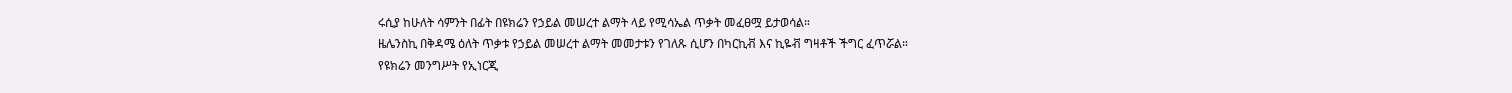ሩሲያ ከሁለት ሳምንት በፊት በዩክሬን የኃይል መሠረተ ልማት ላይ የሚሳኤል ጥቃት መፈፀሟ ይታወሳል።
ዜሌንስኪ በቅዳሜ ዕለት ጥቃቱ የኃይል መሠረተ ልማት መመታቱን የገለጹ ሲሆን በካርኪቭ እና ኪዬቭ ግዛቶች ችግር ፈጥሯል።
የዩክሬን መንግሥት የኢነርጂ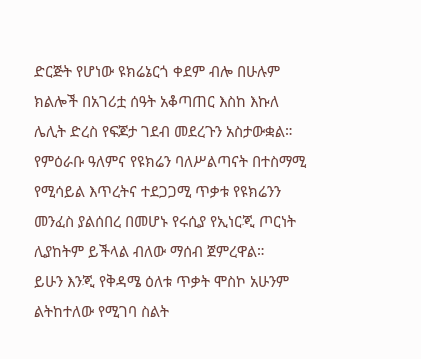ድርጅት የሆነው ዩክሬኔርጎ ቀደም ብሎ በሁሉም ክልሎች በአገሪቷ ሰዓት አቆጣጠር እስከ እኩለ ሌሊት ድረስ የፍጆታ ገደብ መደረጉን አስታውቋል።
የምዕራቡ ዓለምና የዩክሬን ባለሥልጣናት በተስማሚ የሚሳይል እጥረትና ተደጋጋሚ ጥቃቱ የዩክሬንን መንፈስ ያልሰበረ በመሆኑ የሩሲያ የኢነርጂ ጦርነት ሊያከትም ይችላል ብለው ማሰብ ጀምረዋል።
ይሁን እንጂ የቅዳሜ ዕለቱ ጥቃት ሞስኮ አሁንም ልትከተለው የሚገባ ስልት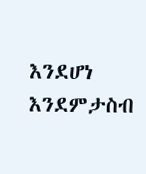እንደሆነ እንደምታስብ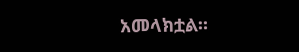አመላክቷል።